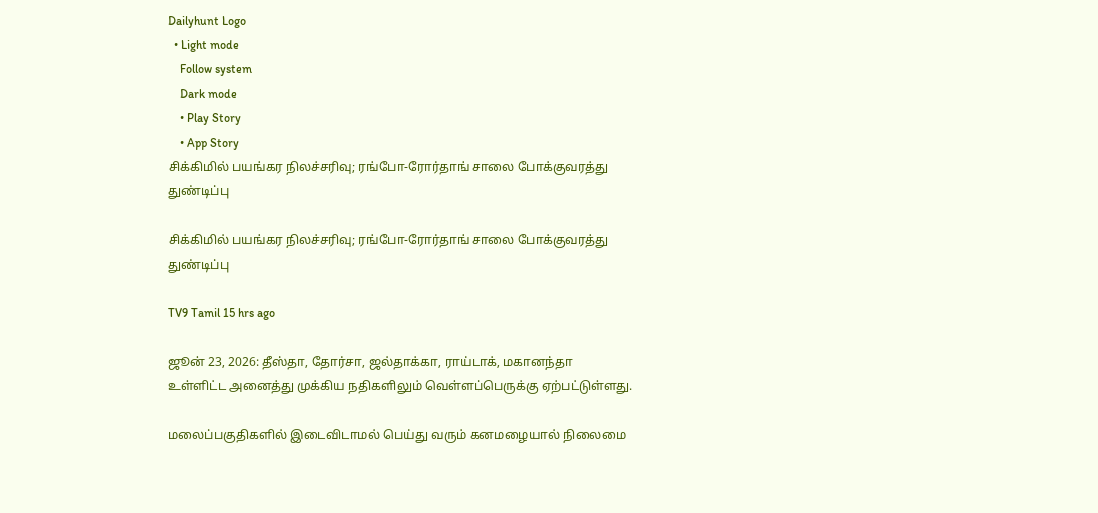Dailyhunt Logo
  • Light mode
    Follow system
    Dark mode
    • Play Story
    • App Story
சிக்கிமில் பயங்கர நிலச்சரிவு; ரங்போ-ரோர்தாங் சாலை போக்குவரத்து துண்டிப்பு

சிக்கிமில் பயங்கர நிலச்சரிவு; ரங்போ-ரோர்தாங் சாலை போக்குவரத்து துண்டிப்பு

TV9 Tamil 15 hrs ago

ஜூன் 23, 2026: தீஸ்தா, தோர்சா, ஜல்தாக்கா, ராய்டாக், மகானந்தா உள்ளிட்ட அனைத்து முக்கிய நதிகளிலும் வெள்ளப்பெருக்கு ஏற்பட்டுள்ளது.

மலைப்பகுதிகளில் இடைவிடாமல் பெய்து வரும் கனமழையால் நிலைமை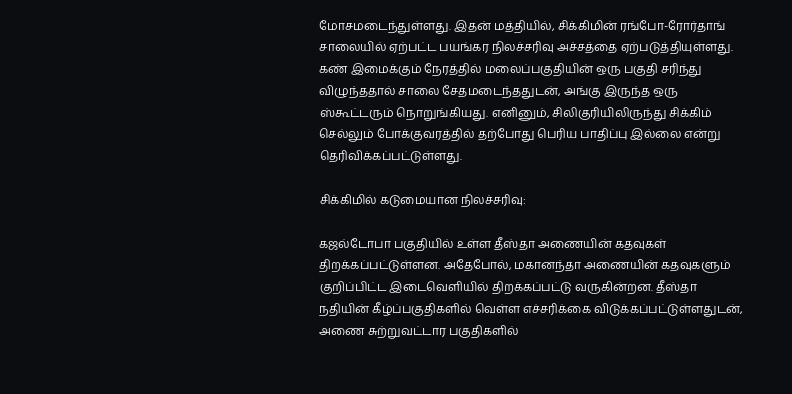மோசமடைந்துள்ளது. இதன் மத்தியில், சிக்கிமின் ரங்போ-ரோர்தாங் சாலையில் ஏற்பட்ட பயங்கர நிலச்சரிவு அச்சத்தை ஏற்படுத்தியுள்ளது. கண் இமைக்கும் நேரத்தில் மலைப்பகுதியின் ஒரு பகுதி சரிந்து விழுந்ததால் சாலை சேதமடைந்ததுடன், அங்கு இருந்த ஒரு ஸ்கூட்டரும் நொறுங்கியது. எனினும், சிலிகுரியிலிருந்து சிக்கிம் செல்லும் போக்குவரத்தில் தற்போது பெரிய பாதிப்பு இல்லை என்று தெரிவிக்கப்பட்டுள்ளது.

சிக்கிமில் கடுமையான நிலச்சரிவு:

கஜல்டோபா பகுதியில் உள்ள தீஸ்தா அணையின் கதவுகள் திறக்கப்பட்டுள்ளன. அதேபோல், மகானந்தா அணையின் கதவுகளும் குறிப்பிட்ட இடைவெளியில் திறக்கப்பட்டு வருகின்றன. தீஸ்தா நதியின் கீழ்ப்பகுதிகளில் வெள்ள எச்சரிக்கை விடுக்கப்பட்டுள்ளதுடன், அணை சுற்றுவட்டார பகுதிகளில்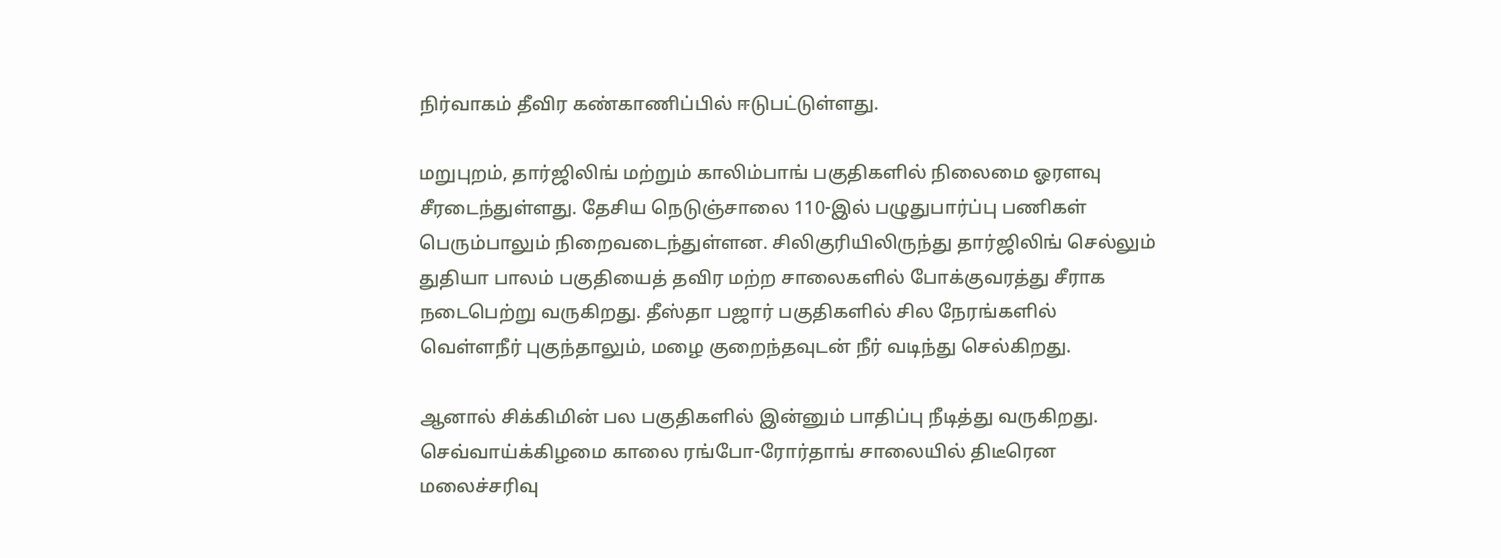நிர்வாகம் தீவிர கண்காணிப்பில் ஈடுபட்டுள்ளது.

மறுபுறம், தார்ஜிலிங் மற்றும் காலிம்பாங் பகுதிகளில் நிலைமை ஓரளவு சீரடைந்துள்ளது. தேசிய நெடுஞ்சாலை 110-இல் பழுதுபார்ப்பு பணிகள் பெரும்பாலும் நிறைவடைந்துள்ளன. சிலிகுரியிலிருந்து தார்ஜிலிங் செல்லும் துதியா பாலம் பகுதியைத் தவிர மற்ற சாலைகளில் போக்குவரத்து சீராக நடைபெற்று வருகிறது. தீஸ்தா பஜார் பகுதிகளில் சில நேரங்களில் வெள்ளநீர் புகுந்தாலும், மழை குறைந்தவுடன் நீர் வடிந்து செல்கிறது.

ஆனால் சிக்கிமின் பல பகுதிகளில் இன்னும் பாதிப்பு நீடித்து வருகிறது. செவ்வாய்க்கிழமை காலை ரங்போ-ரோர்தாங் சாலையில் திடீரென மலைச்சரிவு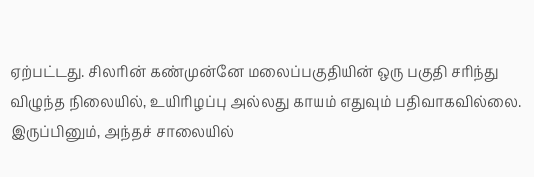ஏற்பட்டது. சிலரின் கண்முன்னே மலைப்பகுதியின் ஒரு பகுதி சரிந்து விழுந்த நிலையில், உயிரிழப்பு அல்லது காயம் எதுவும் பதிவாகவில்லை. இருப்பினும், அந்தச் சாலையில்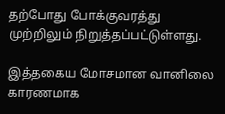தற்போது போக்குவரத்து முற்றிலும் நிறுத்தப்பட்டுள்ளது.

இத்தகைய மோசமான வானிலை காரணமாக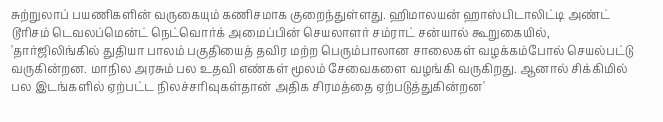சுற்றுலாப் பயணிகளின் வருகையும் கணிசமாக குறைந்துள்ளது. ஹிமாலயன் ஹாஸ்பிடாலிட்டி அண்ட் டூரிசம் டெவலப்மென்ட் நெட்வொர்க் அமைப்பின் செயலாளர் சம்ராட் சன்யால் கூறுகையில், 'தார்ஜிலிங்கில் துதியா பாலம் பகுதியைத் தவிர மற்ற பெரும்பாலான சாலைகள் வழக்கம்போல் செயல்பட்டு வருகின்றன. மாநில அரசும் பல உதவி எண்கள் மூலம் சேவைகளை வழங்கி வருகிறது. ஆனால் சிக்கிமில் பல இடங்களில் ஏற்பட்ட நிலச்சரிவுகள்தான் அதிக சிரமத்தை ஏற்படுத்துகின்றன'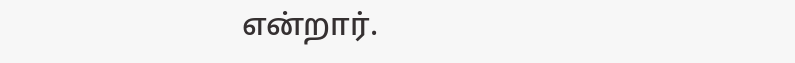என்றார்.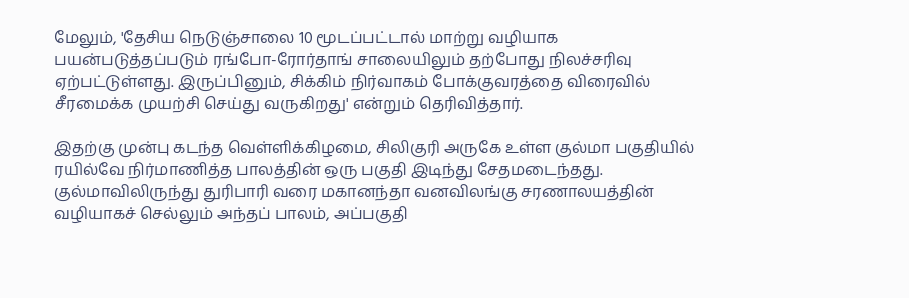மேலும், 'தேசிய நெடுஞ்சாலை 10 மூடப்பட்டால் மாற்று வழியாக பயன்படுத்தப்படும் ரங்போ-ரோர்தாங் சாலையிலும் தற்போது நிலச்சரிவு ஏற்பட்டுள்ளது. இருப்பினும், சிக்கிம் நிர்வாகம் போக்குவரத்தை விரைவில் சீரமைக்க முயற்சி செய்து வருகிறது' என்றும் தெரிவித்தார்.

இதற்கு முன்பு கடந்த வெள்ளிக்கிழமை, சிலிகுரி அருகே உள்ள குல்மா பகுதியில் ரயில்வே நிர்மாணித்த பாலத்தின் ஒரு பகுதி இடிந்து சேதமடைந்தது. குல்மாவிலிருந்து துரிபாரி வரை மகானந்தா வனவிலங்கு சரணாலயத்தின் வழியாகச் செல்லும் அந்தப் பாலம், அப்பகுதி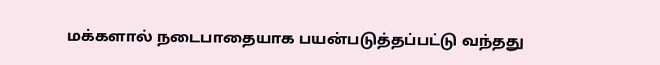மக்களால் நடைபாதையாக பயன்படுத்தப்பட்டு வந்தது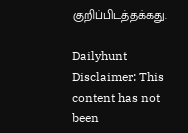குறிப்பிடத்தக்கது.

Dailyhunt
Disclaimer: This content has not been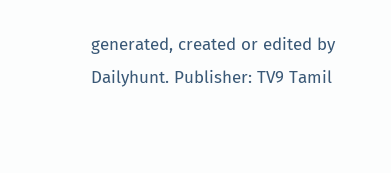generated, created or edited by Dailyhunt. Publisher: TV9 Tamil